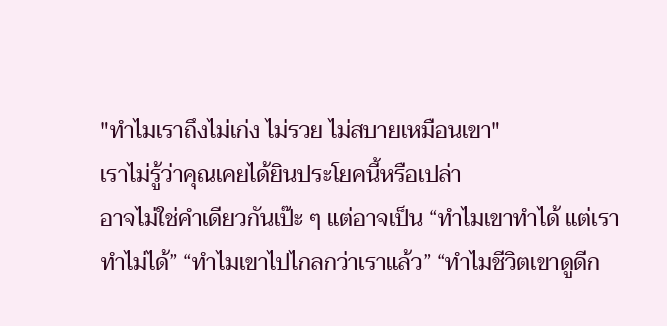"ทำไมเราถึงไม่เก่ง ไม่รวย ไม่สบายเหมือนเขา"
เราไม่รู้ว่าคุณเคยได้ยินประโยคนี้หรือเปล่า
อาจไม่ใช่คำเดียวกันเป๊ะ ๆ แต่อาจเป็น “ทำไมเขาทำได้ แต่เราทำไม่ได้” “ทำไมเขาไปไกลกว่าเราแล้ว” “ทำไมชีวิตเขาดูดีก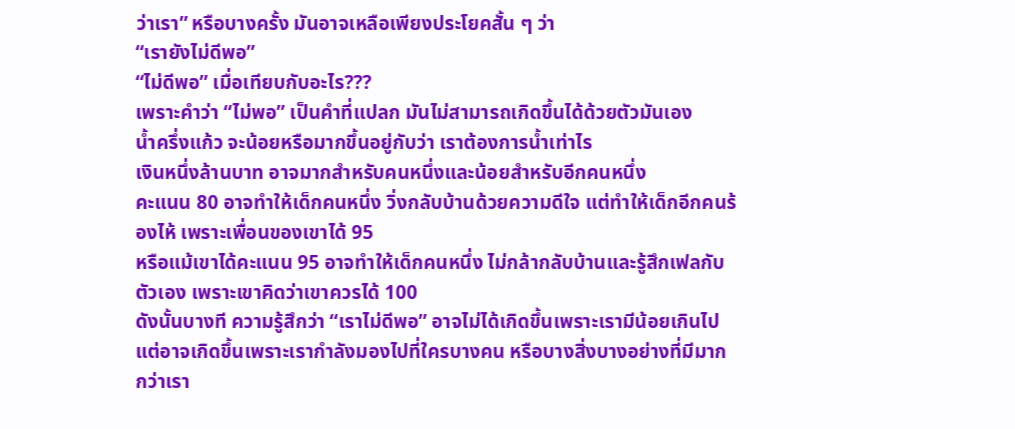ว่าเรา” หรือบางครั้ง มันอาจเหลือเพียงประโยคสั้น ๆ ว่า
“เรายังไม่ดีพอ”
“ไม่ดีพอ” เมื่อเทียบกับอะไร???
เพราะคำว่า “ไม่พอ” เป็นคำที่แปลก มันไม่สามารถเกิดขึ้นได้ด้วยตัวมันเอง
น้ำครึ่งแก้ว จะน้อยหรือมากขึ้นอยู่กับว่า เราต้องการน้ำเท่าไร
เงินหนึ่งล้านบาท อาจมากสำหรับคนหนึ่งและน้อยสำหรับอีกคนหนึ่ง
คะแนน 80 อาจทำให้เด็กคนหนึ่ง วิ่งกลับบ้านด้วยความดีใจ แต่ทำให้เด็กอีกคนร้องไห้ เพราะเพื่อนของเขาได้ 95
หรือแม้เขาได้คะแนน 95 อาจทำให้เด็กคนหนึ่ง ไม่กล้ากลับบ้านและรู้สึกเฟลกับตัวเอง เพราะเขาคิดว่าเขาควรได้ 100
ดังนั้นบางที ความรู้สึกว่า “เราไม่ดีพอ” อาจไม่ได้เกิดขึ้นเพราะเรามีน้อยเกินไป แต่อาจเกิดขึ้นเพราะเรากำลังมองไปที่ใครบางคน หรือบางสิ่งบางอย่างที่มีมากกว่าเรา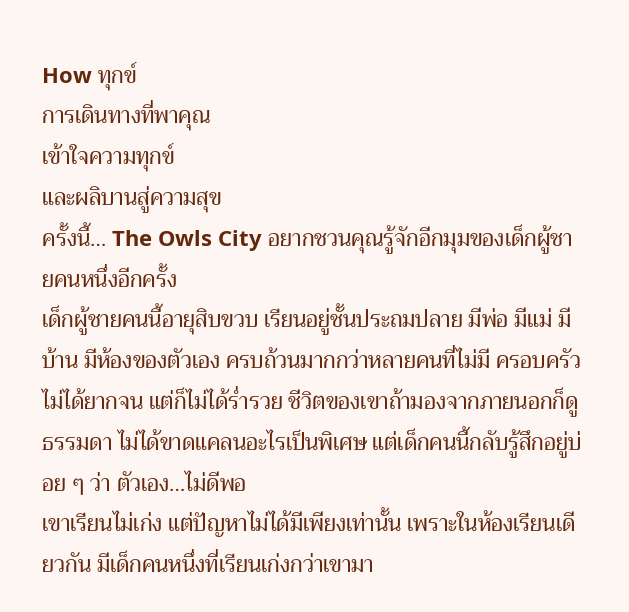How ทุกข์
การเดินทางที่พาคุณ
เข้าใจความทุกข์
และผลิบานสู่ความสุข
ครั้งนี้… The Owls City อยากชวนคุณรู้จักอีกมุมของเด็กผู้ชายคนหนึ่งอีกครั้ง
เด็กผู้ชายคนนี้อายุสิบขวบ เรียนอยู่ชั้นประถมปลาย มีพ่อ มีแม่ มีบ้าน มีห้องของตัวเอง ครบถ้วนมากกว่าหลายคนที่ไม่มี ครอบครัวไม่ได้ยากจน แต่ก็ไม่ได้ร่ำรวย ชีวิตของเขาถ้ามองจากภายนอกก็ดูธรรมดา ไม่ได้ขาดแคลนอะไรเป็นพิเศษ แต่เด็กคนนี้กลับรู้สึกอยู่บ่อย ๆ ว่า ตัวเอง…ไม่ดีพอ
เขาเรียนไม่เก่ง แต่ปัญหาไม่ได้มีเพียงเท่านั้น เพราะในห้องเรียนเดียวกัน มีเด็กคนหนึ่งที่เรียนเก่งกว่าเขามา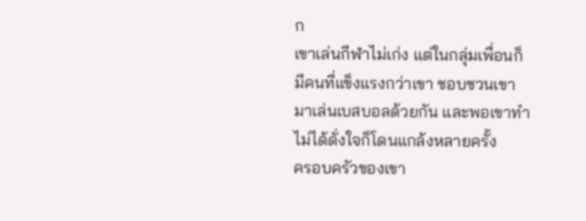ก
เขาเล่นกีฬาไม่เก่ง แต่ในกลุ่มเพื่อนก็มีคนที่แข็งแรงกว่าเขา ชอบชวนเขามาเล่นเบสบอลด้วยกัน และพอเขาทำไม่ได้ดั่งใจก็โดนแกล้งหลายครั้ง
ครอบครัวของเขา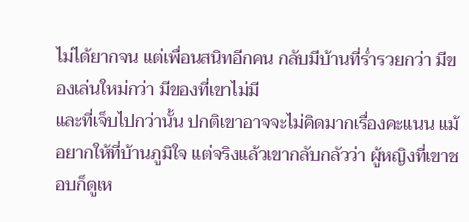ไม่ได้ยากจน แต่เพื่อนสนิทอีกคน กลับมีบ้านที่ร่ำรวยกว่า มีของเล่นใหม่กว่า มีของที่เขาไม่มี
และที่เจ็บไปกว่านั้น ปกติเขาอาจจะไม่คิดมากเรื่องคะแนน แม้อยากให้ที่บ้านภูมิใจ แต่จริงแล้วเขากลับกลัวว่า ผู้หญิงที่เขาชอบก็ดูเห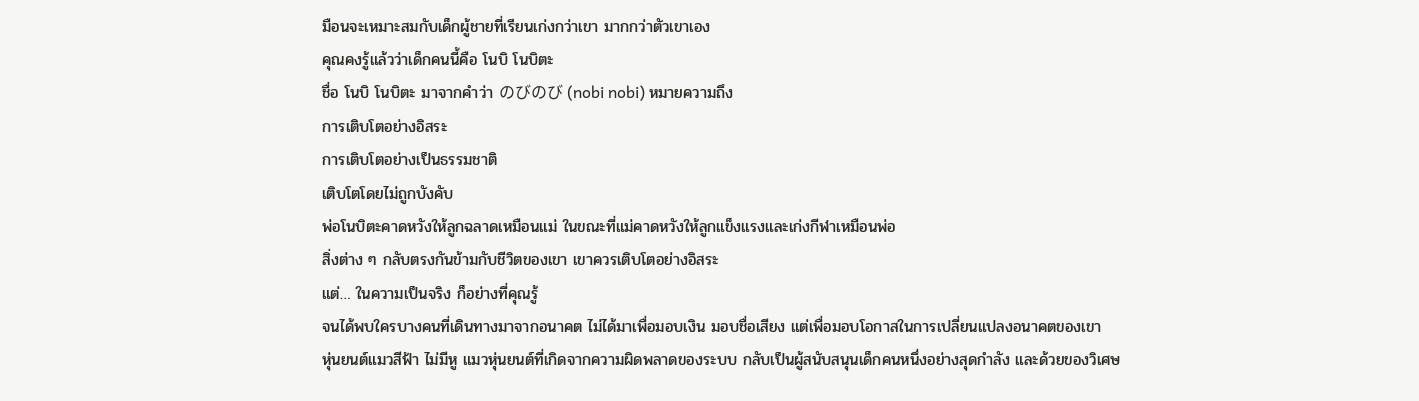มือนจะเหมาะสมกับเด็กผู้ชายที่เรียนเก่งกว่าเขา มากกว่าตัวเขาเอง
คุณคงรู้แล้วว่าเด็กคนนี้คือ โนบิ โนบิตะ
ชื่อ โนบิ โนบิตะ มาจากคำว่า のびのび (nobi nobi) หมายความถึง
การเติบโตอย่างอิสระ
การเติบโตอย่างเป็นธรรมชาติ
เติบโตโดยไม่ถูกบังคับ
พ่อโนบิตะคาดหวังให้ลูกฉลาดเหมือนแม่ ในขณะที่แม่คาดหวังให้ลูกแข็งแรงและเก่งกีฬาเหมือนพ่อ
สิ่งต่าง ๆ กลับตรงกันข้ามกับชีวิตของเขา เขาควรเติบโตอย่างอิสระ
แต่… ในความเป็นจริง ก็อย่างที่คุณรู้
จนได้พบใครบางคนที่เดินทางมาจากอนาคต ไม่ได้มาเพื่อมอบเงิน มอบชื่อเสียง แต่เพื่อมอบโอกาสในการเปลี่ยนแปลงอนาคตของเขา
หุ่นยนต์แมวสีฟ้า ไม่มีหู แมวหุ่นยนต์ที่เกิดจากความผิดพลาดของระบบ กลับเป็นผู้สนับสนุนเด็กคนหนึ่งอย่างสุดกำลัง และด้วยของวิเศษ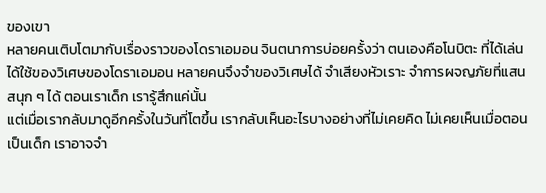ของเขา
หลายคนเติบโตมากับเรื่องราวของโดราเอมอน จินตนาการบ่อยครั้งว่า ตนเองคือโนบิตะ ที่ได้เล่น ได้ใช้ของวิเศษของโดราเอมอน หลายคนจึงจำของวิเศษได้ จำเสียงหัวเราะ จำการผจญภัยที่แสนสนุก ๆ ได้ ตอนเราเด็ก เรารู้สึกแค่นั้น
แต่เมื่อเรากลับมาดูอีกครั้งในวันที่โตขึ้น เรากลับเห็นอะไรบางอย่างที่ไม่เคยคิด ไม่เคยเห็นเมื่อตอนเป็นเด็ก เราอาจจำ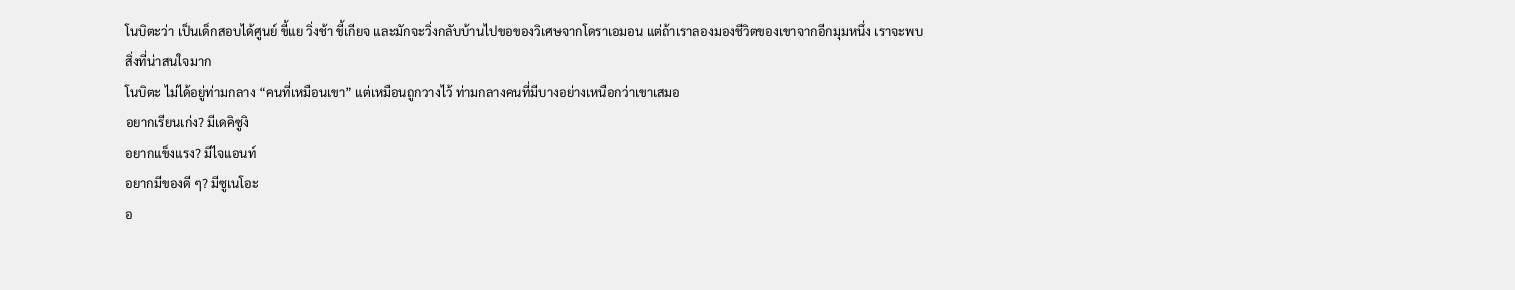โนบิตะว่า เป็นเด็กสอบได้ศูนย์ ขี้แย วิ่งช้า ขี้เกียจ และมักจะวิ่งกลับบ้านไปขอของวิเศษจากโดราเอมอน แต่ถ้าเราลองมองชีวิตของเขาจากอีกมุมหนึ่ง เราจะพบสิ่งที่น่าสนใจมาก
โนบิตะ ไม่ได้อยู่ท่ามกลาง “คนที่เหมือนเขา” แต่เหมือนถูกวางไว้ ท่ามกลางคนที่มีบางอย่างเหนือกว่าเขาเสมอ
อยากเรียนเก่ง? มีเดคิซูงิ
อยากแข็งแรง? มีไจแอนท์
อยากมีของดี ๆ? มีซูเนโอะ
อ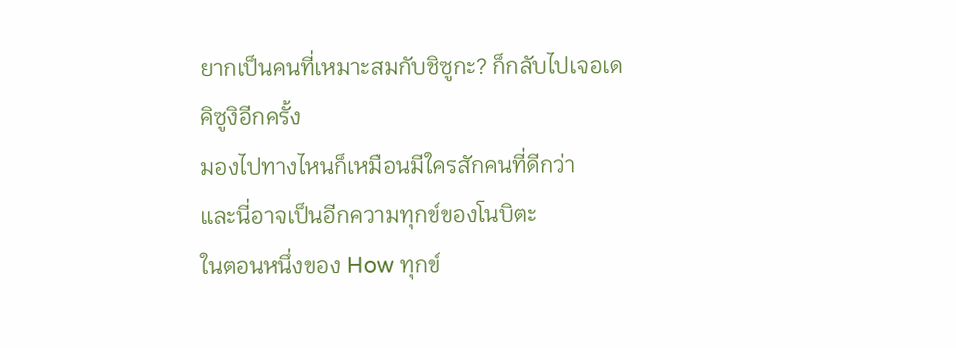ยากเป็นคนที่เหมาะสมกับชิซูกะ? ก็กลับไปเจอเดคิซูงิอีกครั้ง
มองไปทางไหนก็เหมือนมีใครสักคนที่ดีกว่า
และนี่อาจเป็นอีกความทุกข์ของโนบิตะ
ในตอนหนึ่งของ How ทุกข์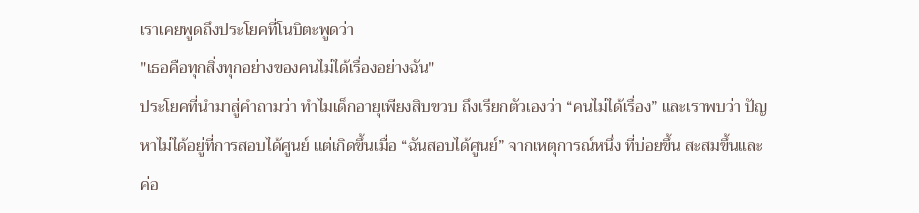เราเคยพูดถึงประโยคที่โนบิตะพูดว่า
"เธอคือทุกสิ่งทุกอย่างของคนไม่ได้เรื่องอย่างฉัน"
ประโยคที่นำมาสู่คำถามว่า ทำไมเด็กอายุเพียงสิบขวบ ถึงเรียกตัวเองว่า “คนไม่ได้เรื่อง” และเราพบว่า ปัญหาไม่ได้อยู่ที่การสอบได้ศูนย์ แต่เกิดขึ้นเมื่อ “ฉันสอบได้ศูนย์” จากเหตุการณ์หนึ่ง ที่บ่อยขึ้น สะสมขึ้นและค่อ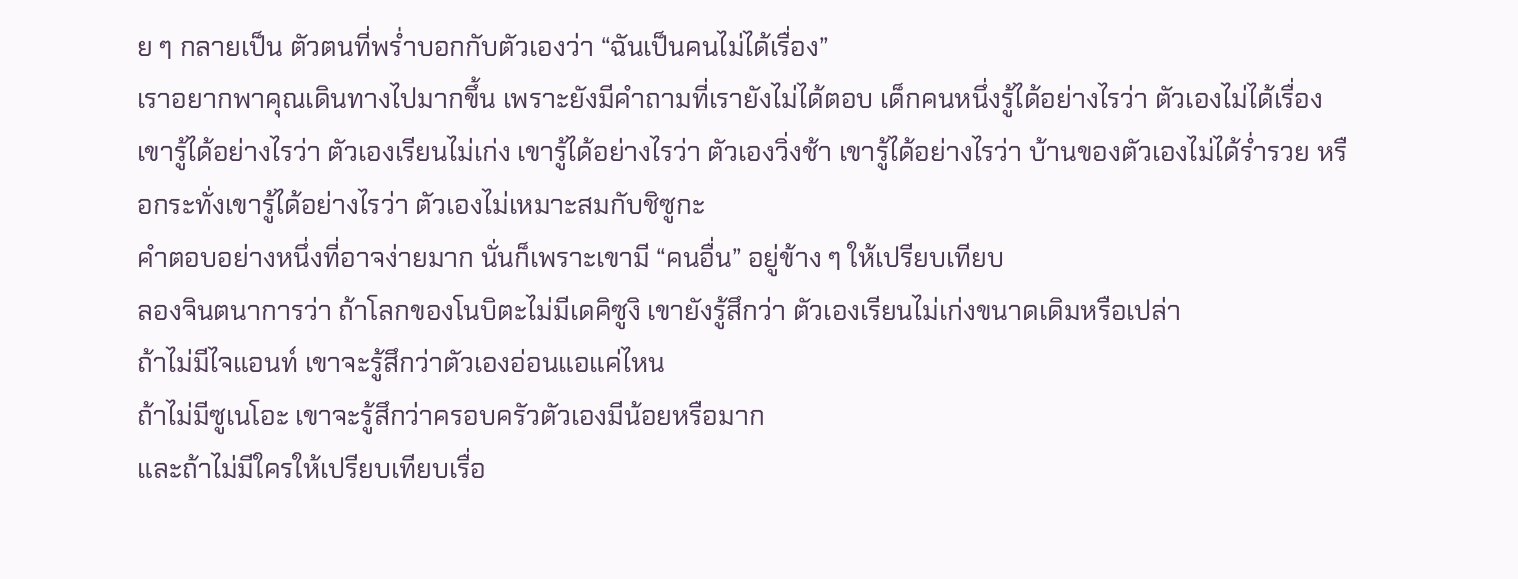ย ๆ กลายเป็น ตัวตนที่พร่ำบอกกับตัวเองว่า “ฉันเป็นคนไม่ได้เรื่อง”
เราอยากพาคุณเดินทางไปมากขึ้น เพราะยังมีคำถามที่เรายังไม่ได้ตอบ เด็กคนหนึ่งรู้ได้อย่างไรว่า ตัวเองไม่ได้เรื่อง เขารู้ได้อย่างไรว่า ตัวเองเรียนไม่เก่ง เขารู้ได้อย่างไรว่า ตัวเองวิ่งช้า เขารู้ได้อย่างไรว่า บ้านของตัวเองไม่ได้ร่ำรวย หรือกระทั่งเขารู้ได้อย่างไรว่า ตัวเองไม่เหมาะสมกับชิซูกะ
คำตอบอย่างหนึ่งที่อาจง่ายมาก นั่นก็เพราะเขามี “คนอื่น” อยู่ข้าง ๆ ให้เปรียบเทียบ
ลองจินตนาการว่า ถ้าโลกของโนบิตะไม่มีเดคิซูงิ เขายังรู้สึกว่า ตัวเองเรียนไม่เก่งขนาดเดิมหรือเปล่า
ถ้าไม่มีไจแอนท์ เขาจะรู้สึกว่าตัวเองอ่อนแอแค่ไหน
ถ้าไม่มีซูเนโอะ เขาจะรู้สึกว่าครอบครัวตัวเองมีน้อยหรือมาก
และถ้าไม่มีใครให้เปรียบเทียบเรื่อ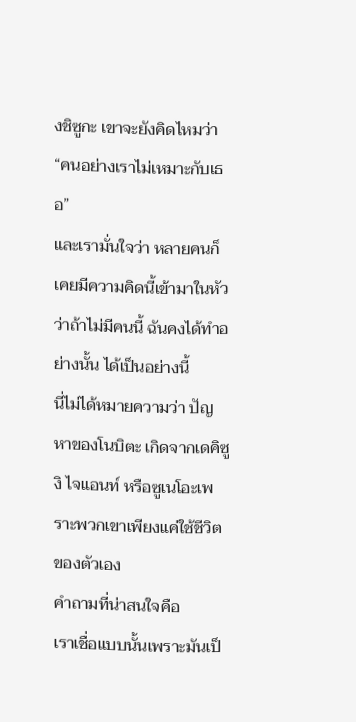งชิซูกะ เขาจะยังคิดไหมว่า “คนอย่างเราไม่เหมาะกับเธอ”
และเรามั่นใจว่า หลายคนก็เคยมีความคิดนี้เข้ามาในหัว ว่าถ้าไม่มีคนนี้ ฉันคงได้ทำอย่างนั้น ได้เป็นอย่างนี้
นี่ไม่ได้หมายความว่า ปัญหาของโนบิตะ เกิดจากเดคิซูงิ ไจแอนท์ หรือซูเนโอะเพราะพวกเขาเพียงแค่ใช้ชีวิตของตัวเอง
คำถามที่น่าสนใจคือ
เราเชื่อแบบนั้นเพราะมันเป็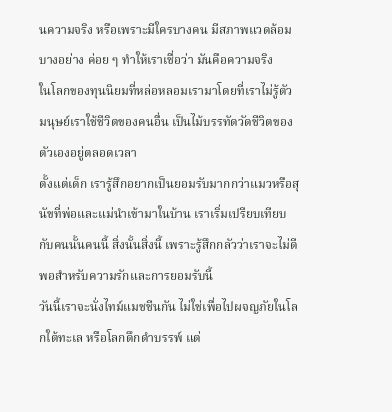นความจริง หรือเพราะมีใครบางคน มีสภาพแวดล้อมบางอย่าง ค่อย ๆ ทำให้เราเชื่อว่า มันคือความจริง
ในโลกของทุนนิยมที่หล่อหลอมเรามาโดยที่เราไม่รู้ตัว มนุษย์เราใช้ชีวิตของคนอื่น เป็นไม้บรรทัดวัดชีวิตของตัวเองอยู่ตลอดเวลา
ตั้งแต่เด็ก เรารู้สึกอยากเป็นยอมรับมากกว่าแมวหรือสุนัขที่พ่อและแม่นำเข้ามาในบ้าน เราเริ่มเปรียบเทียบกับคนนั้นคนนี้ สิ่งนั้นสิ่งนี้ เพราะรู้สึกกลัวว่าเราจะไม่ดีพอสำหรับความรักและการยอมรับนี้
วันนี้เราจะนั่งไทม์แมชชีนกัน ไม่ใช่เพื่อไปผจญภัยในโลกใต้ทะเล หรือโลกดึกดำบรรพ์ แต่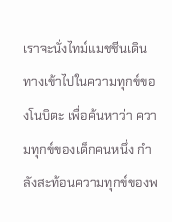เราจะนั่งไทม์แมชชีนเดินทางเข้าไปในความทุกข์ของโนบิตะ เพื่อค้นหาว่า ความทุกข์ของเด็กคนหนึ่ง กำลังสะท้อนความทุกข์ของพ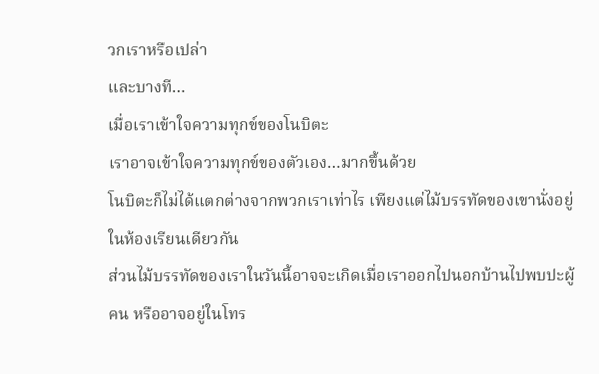วกเราหรือเปล่า
และบางที…
เมื่อเราเข้าใจความทุกข์ของโนบิตะ
เราอาจเข้าใจความทุกข์ของตัวเอง…มากขึ้นด้วย
โนบิตะก็ไม่ได้แตกต่างจากพวกเราเท่าไร เพียงแต่ไม้บรรทัดของเขานั่งอยู่ในห้องเรียนเดียวกัน
ส่วนไม้บรรทัดของเราในวันนี้อาจจะเกิดเมื่อเราออกไปนอกบ้านไปพบปะผู้คน หรืออาจอยู่ในโทร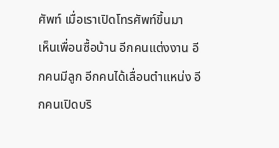ศัพท์ เมื่อเราเปิดโทรศัพท์ขึ้นมา
เห็นเพื่อนซื้อบ้าน อีกคนแต่งงาน อีกคนมีลูก อีกคนได้เลื่อนตำแหน่ง อีกคนเปิดบริ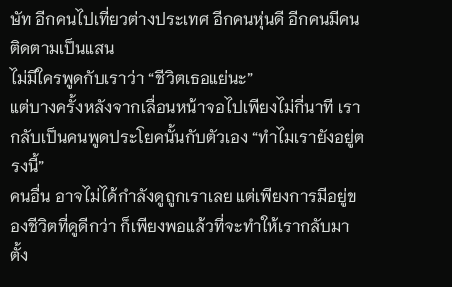ษัท อีกคนไปเที่ยวต่างประเทศ อีกคนหุ่นดี อีกคนมีคนติดตามเป็นแสน
ไม่มีใครพูดกับเราว่า “ชีวิตเธอแย่นะ”
แต่บางครั้งหลังจากเลื่อนหน้าจอไปเพียงไม่กี่นาที เรากลับเป็นคนพูดประโยคนั้นกับตัวเอง “ทำไมเรายังอยู่ตรงนี้”
คนอื่น อาจไม่ได้กำลังดูถูกเราเลย แต่เพียงการมีอยู่ของชีวิตที่ดูดีกว่า ก็เพียงพอแล้วที่จะทำให้เรากลับมาตั้ง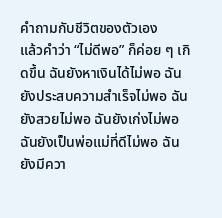คำถามกับชีวิตของตัวเอง
แล้วคำว่า “ไม่ดีพอ” ก็ค่อย ๆ เกิดขึ้น ฉันยังหาเงินได้ไม่พอ ฉันยังประสบความสำเร็จไม่พอ ฉันยังสวยไม่พอ ฉันยังเก่งไม่พอ ฉันยังเป็นพ่อแม่ที่ดีไม่พอ ฉันยังมีควา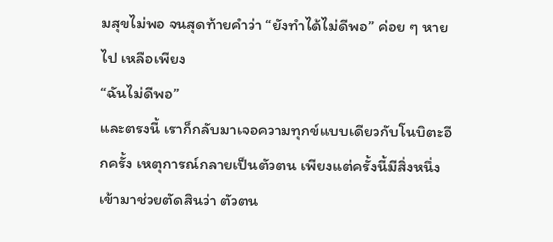มสุขไม่พอ จนสุดท้ายคำว่า “ยังทำได้ไม่ดีพอ” ค่อย ๆ หายไป เหลือเพียง
“ฉันไม่ดีพอ”
และตรงนี้ เราก็กลับมาเจอความทุกข์แบบเดียวกับโนบิตะอีกครั้ง เหตุการณ์กลายเป็นตัวตน เพียงแต่ครั้งนี้มีสิ่งหนึ่งเข้ามาช่วยตัดสินว่า ตัวตน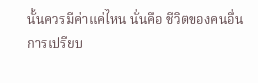นั้นควรมีค่าแค่ไหน นั่นคือ ชีวิตของคนอื่น
การเปรียบ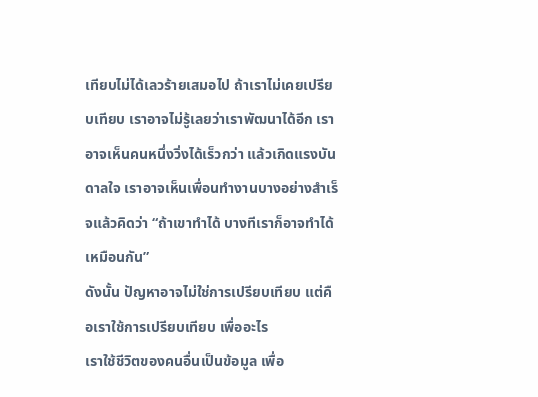เทียบไม่ได้เลวร้ายเสมอไป ถ้าเราไม่เคยเปรียบเทียบ เราอาจไม่รู้เลยว่าเราพัฒนาได้อีก เราอาจเห็นคนหนึ่งวิ่งได้เร็วกว่า แล้วเกิดแรงบันดาลใจ เราอาจเห็นเพื่อนทำงานบางอย่างสำเร็จแล้วคิดว่า “ถ้าเขาทำได้ บางทีเราก็อาจทำได้เหมือนกัน”
ดังนั้น ปัญหาอาจไม่ใช่การเปรียบเทียบ แต่คือเราใช้การเปรียบเทียบ เพื่ออะไร
เราใช้ชีวิตของคนอื่นเป็นข้อมูล เพื่อ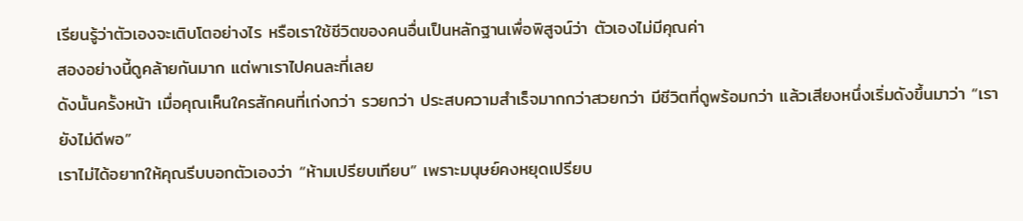เรียนรู้ว่าตัวเองจะเติบโตอย่างไร หรือเราใช้ชีวิตของคนอื่นเป็นหลักฐานเพื่อพิสูจน์ว่า ตัวเองไม่มีคุณค่า
สองอย่างนี้ดูคล้ายกันมาก แต่พาเราไปคนละที่เลย
ดังนั้นครั้งหน้า เมื่อคุณเห็นใครสักคนที่เก่งกว่า รวยกว่า ประสบความสำเร็จมากกว่าสวยกว่า มีชีวิตที่ดูพร้อมกว่า แล้วเสียงหนึ่งเริ่มดังขึ้นมาว่า “เรายังไม่ดีพอ”
เราไม่ได้อยากให้คุณรีบบอกตัวเองว่า “ห้ามเปรียบเทียบ” เพราะมนุษย์คงหยุดเปรียบ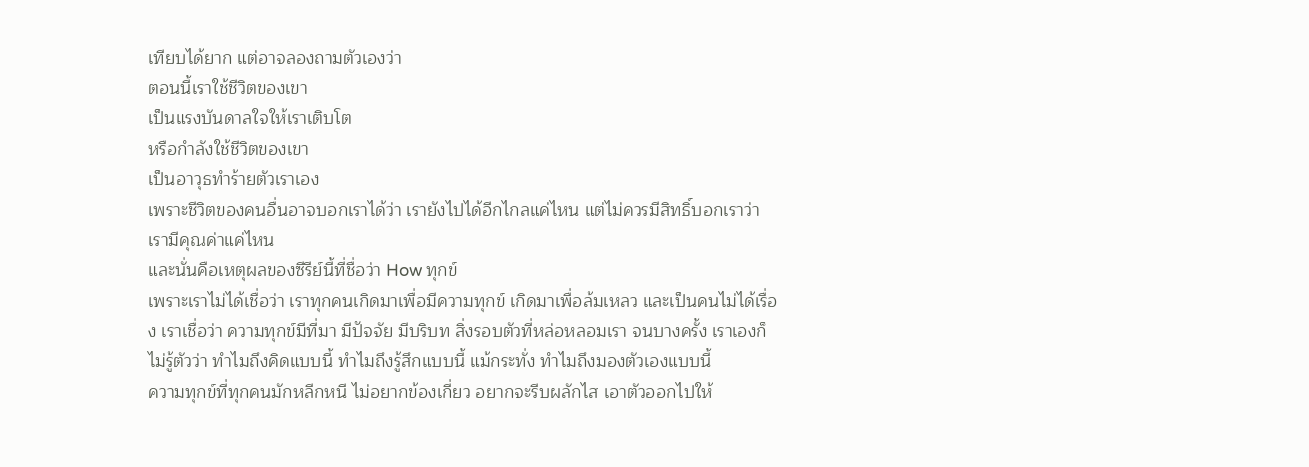เทียบได้ยาก แต่อาจลองถามตัวเองว่า
ตอนนี้เราใช้ชีวิตของเขา
เป็นแรงบันดาลใจให้เราเติบโต
หรือกำลังใช้ชีวิตของเขา
เป็นอาวุธทำร้ายตัวเราเอง
เพราะชีวิตของคนอื่นอาจบอกเราได้ว่า เรายังไปได้อีกไกลแค่ไหน แต่ไม่ควรมีสิทธิ์บอกเราว่า เรามีคุณค่าแค่ไหน
และนั่นคือเหตุผลของซีรีย์นี้ที่ชื่อว่า How ทุกข์
เพราะเราไม่ได้เชื่อว่า เราทุกคนเกิดมาเพื่อมีความทุกข์ เกิดมาเพื่อล้มเหลว และเป็นคนไม่ได้เรื่อง เราเชื่อว่า ความทุกข์มีที่มา มีปัจจัย มีบริบท สิ่งรอบตัวที่หล่อหลอมเรา จนบางครั้ง เราเองก็ไม่รู้ตัวว่า ทำไมถึงคิดแบบนี้ ทำไมถึงรู้สึกแบบนี้ แม้กระทั่ง ทำไมถึงมองตัวเองแบบนี้
ความทุกข์ที่ทุกคนมักหลีกหนี ไม่อยากข้องเกี่ยว อยากจะรีบผลักไส เอาตัวออกไปให้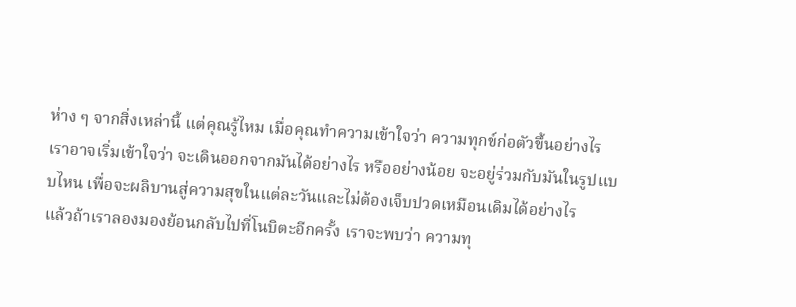ห่าง ๆ จากสิ่งเหล่านี้ แต่คุณรู้ไหม เมื่อคุณทำความเข้าใจว่า ความทุกข์ก่อตัวขึ้นอย่างไร เราอาจเริ่มเข้าใจว่า จะเดินออกจากมันได้อย่างไร หรืออย่างน้อย จะอยู่ร่วมกับมันในรูปแบบไหน เพื่อจะผลิบานสู่ความสุขในแต่ละวันและไม่ต้องเจ็บปวดเหมือนเดิมได้อย่างไร
แล้วถ้าเราลองมองย้อนกลับไปที่โนบิตะอีกครั้ง เราจะพบว่า ความทุ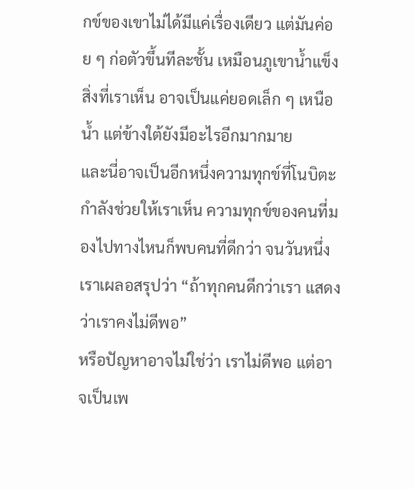กข์ของเขาไม่ได้มีแค่เรื่องเดียว แต่มันค่อย ๆ ก่อตัวขึ้นทีละชั้น เหมือนภูเขาน้ำแข็ง สิ่งที่เราเห็น อาจเป็นแค่ยอดเล็ก ๆ เหนือน้ำ แต่ข้างใต้ยังมีอะไรอีกมากมาย
และนี่อาจเป็นอีกหนึ่งความทุกข์ที่โนบิตะ กำลังช่วยให้เราเห็น ความทุกข์ของคนที่มองไปทางไหนก็พบคนที่ดีกว่า จนวันหนึ่งเราเผลอสรุปว่า “ถ้าทุกคนดีกว่าเรา แสดงว่าเราคงไม่ดีพอ”
หรือปัญหาอาจไม่ใช่ว่า เราไม่ดีพอ แต่อาจเป็นเพ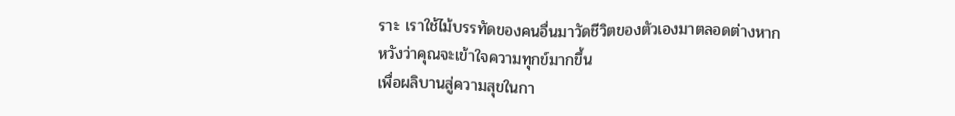ราะ เราใช้ไม้บรรทัดของคนอื่นมาวัดชีวิตของตัวเองมาตลอดต่างหาก
หวังว่าคุณจะเข้าใจความทุกข์มากขึ้น
เพื่อผลิบานสู่ความสุขในกา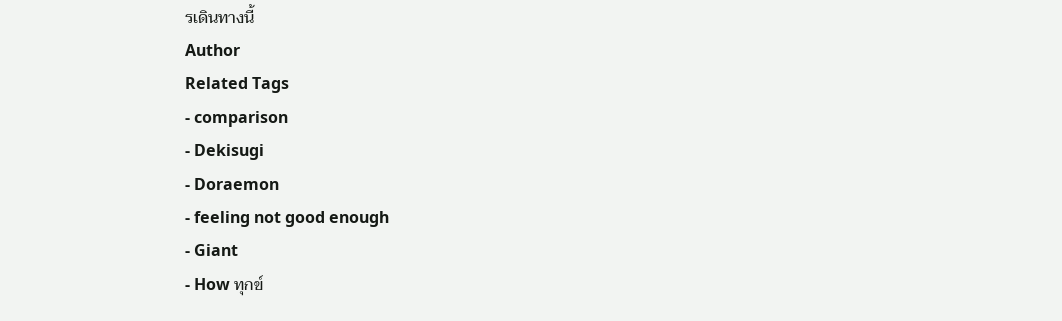รเดินทางนี้
Author
Related Tags
- comparison
- Dekisugi
- Doraemon
- feeling not good enough
- Giant
- How ทุกข์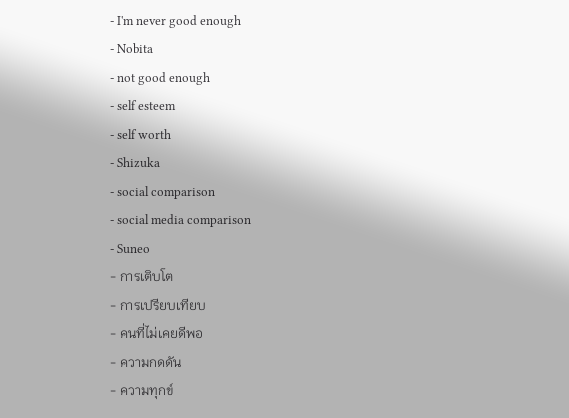- I'm never good enough
- Nobita
- not good enough
- self esteem
- self worth
- Shizuka
- social comparison
- social media comparison
- Suneo
- การเติบโต
- การเปรียบเทียบ
- คนที่ไม่เคยดีพอ
- ความกดดัน
- ความทุกข์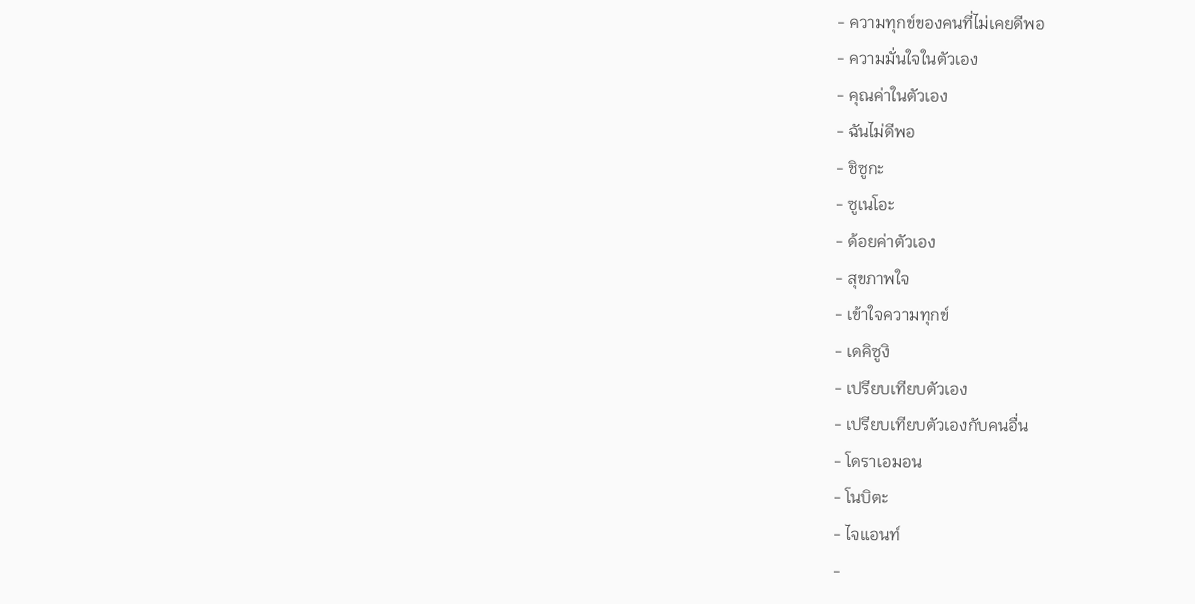- ความทุกข์ของคนที่ไม่เคยดีพอ
- ความมั่นใจในตัวเอง
- คุณค่าในตัวเอง
- ฉันไม่ดีพอ
- ชิซูกะ
- ซูเนโอะ
- ด้อยค่าตัวเอง
- สุขภาพใจ
- เข้าใจความทุกข์
- เดคิซูงิ
- เปรียบเทียบตัวเอง
- เปรียบเทียบตัวเองกับคนอื่น
- โดราเอมอน
- โนบิตะ
- ไจแอนท์
-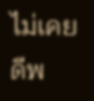ไม่เคยดีพ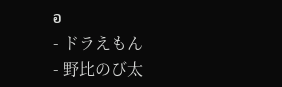อ
- ドラえもん
- 野比のび太